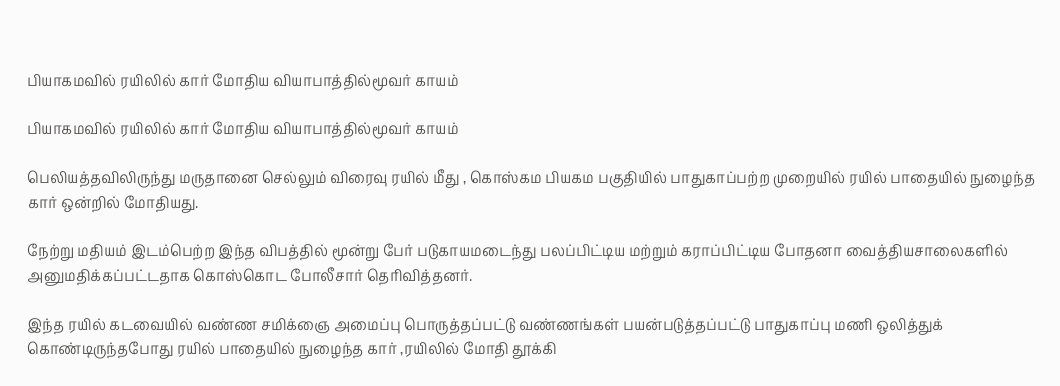பியாகமவில் ரயிலில் கார் மோதிய வியாபாத்தில்மூவர் காயம்

பியாகமவில் ரயிலில் கார் மோதிய வியாபாத்தில்மூவர் காயம்

பெலியத்தவிலிருந்து மருதானை செல்லும் விரைவு ரயில் மீது , கொஸ்கம பியகம பகுதியில் பாதுகாப்பற்ற முறையில் ரயில் பாதையில் நுழைந்த கார் ஒன்றில் மோதியது.

நேற்று மதியம் இடம்பெற்ற இந்த விபத்தில் மூன்று பேர் படுகாயமடைந்து பலப்பிட்டிய மற்றும் கராப்பிட்டிய போதனா வைத்தியசாலைகளில் அனுமதிக்கப்பட்டதாக கொஸ்கொட போலீசார் தெரிவித்தனர்.

இந்த ரயில் கடவையில் வண்ண சமிக்ஞை அமைப்பு பொருத்தப்பட்டு வண்ணங்கள் பயன்படுத்தப்பட்டு பாதுகாப்பு மணி ஒலித்துக் கொண்டிருந்தபோது ரயில் பாதையில் நுழைந்த கார் ,ரயிலில் மோதி தூக்கி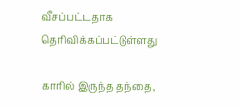வீசப்பட்டதாக தெரிவிக்கப்பட்டுள்ளது

காரில் இருந்த தந்தை,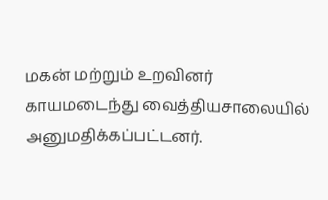மகன் மற்றும் உறவினர் காயமடைந்து வைத்தியசாலையில் அனுமதிக்கப்பட்டனர்.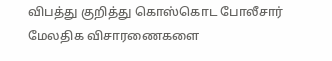விபத்து குறித்து கொஸ்கொட போலீசார் மேலதிக விசாரணைகளை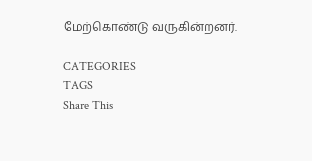மேற்கொண்டு வருகின்றனர்.

CATEGORIES
TAGS
Share This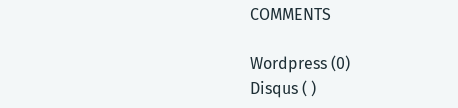COMMENTS

Wordpress (0)
Disqus ( )